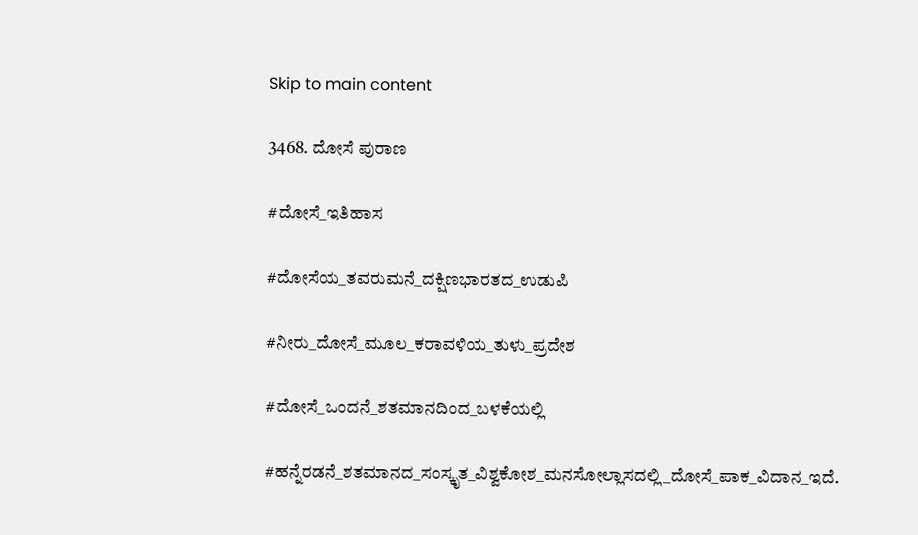Skip to main content

3468. ದೋಸೆ ಪುರಾಣ

#ದೋಸೆ_ಇತಿಹಾಸ

#ದೋಸೆಯ_ತವರುಮನೆ_ದಕ್ಷಿಣಭಾರತದ_ಉಡುಪಿ

#ನೀರು_ದೋಸೆ_ಮೂಲ_ಕರಾವಳಿಯ_ತುಳು_ಪ್ರದೇಶ

#ದೋಸೆ_ಒಂದನೆ_ಶತಮಾನದಿಂದ_ಬಳಕೆಯಲ್ಲಿ

#ಹನ್ನೆರಡನೆ_ಶತಮಾನದ_ಸಂಸ್ಕೃತ_ವಿಶ್ವಕೋಶ_ಮನಸೋಲ್ಲಾಸದಲ್ಲಿ_ದೋಸೆ_ಪಾಕ_ವಿದಾನ_ಇದೆ.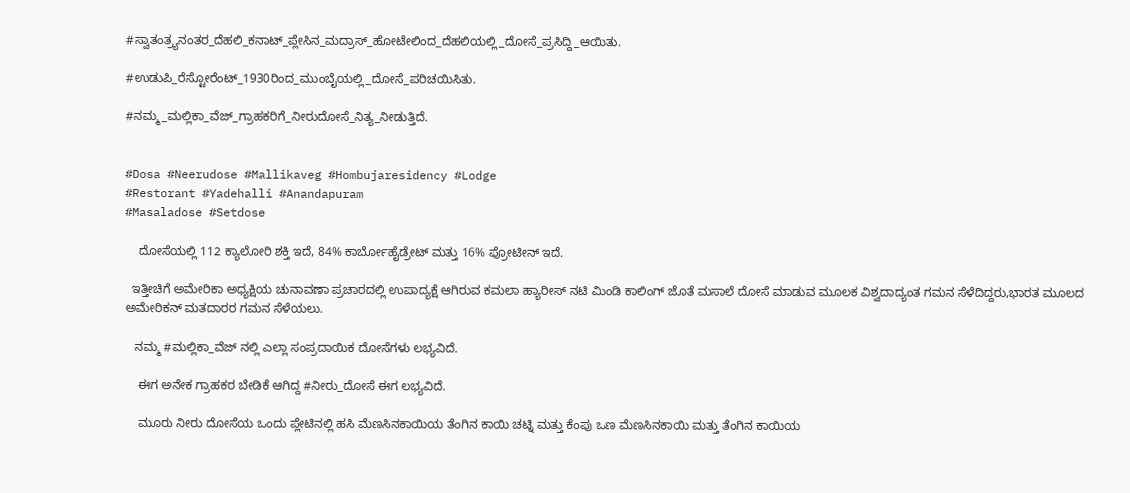#ಸ್ವಾತಂತ್ರ್ಯನಂತರ_ದೆಹಲಿ_ಕನಾಟ್_ಪ್ಲೇಸಿನ_ಮದ್ರಾಸ್_ಹೋಟೇಲಿಂದ_ದೆಹಲಿಯಲ್ಲಿ_ದೋಸೆ_ಪ್ರಸಿದ್ದಿ_ಆಯಿತು.

#ಉಡುಪಿ_ರೆಸ್ಟೋರೆಂಟ್_1930ರಿಂದ_ಮುಂಬೈಯಲ್ಲಿ_ದೋಸೆ_ಪರಿಚಯಿಸಿತು.

#ನಮ್ಮ_ಮಲ್ಲಿಕಾ_ವೆಜ್_ಗ್ರಾಹಕರಿಗೆ_ನೀರುದೋಸೆ_ನಿತ್ಯ_ನೀಡುತ್ತಿದೆ.


#Dosa #Neerudose #Mallikaveg #Hombujaresidency #Lodge
#Restorant #Yadehalli #Anandapuram
#Masaladose #Setdose

    ದೋಸೆಯಲ್ಲಿ 112 ಕ್ಯಾಲೋರಿ ಶಕ್ತಿ ಇದೆ, 84% ಕಾರ್ಬೋಹೈಡ್ರೇಟ್ ಮತ್ತು 16% ಪ್ರೋಟೀನ್ ಇದೆ.

  ಇತ್ತೀಚಿಗೆ ಅಮೇರಿಕಾ ಅಧ್ಯಕ್ಷಿಯ ಚುನಾವಣಾ ಪ್ರಚಾರದಲ್ಲಿ ಉಪಾದ್ಯಕ್ಷೆ ಆಗಿರುವ ಕಮಲಾ ಹ್ಯಾರೀಸ್ ನಟಿ ಮಿಂಡಿ ಕಾಲಿಂಗ್ ಜೊತೆ ಮಸಾಲೆ ದೋಸೆ ಮಾಡುವ ಮೂಲಕ ವಿಶ್ವದಾದ್ಯಂತ ಗಮನ ಸೆಳೆದಿದ್ದರು,ಭಾರತ ಮೂಲದ ಅಮೇರಿಕನ್ ಮತದಾರರ ಗಮನ ಸೆಳೆಯಲು.

   ನಮ್ಮ #ಮಲ್ಲಿಕಾ_ವೆಜ್ ನಲ್ಲಿ ಎಲ್ಲಾ ಸಂಪ್ರದಾಯಿಕ ದೋಸೆಗಳು ಲಭ್ಯವಿದೆ.

    ಈಗ ಅನೇಕ ಗ್ರಾಹಕರ ಬೇಡಿಕೆ ಆಗಿದ್ದ #ನೀರು_ದೋಸೆ ಈಗ ಲಭ್ಯವಿದೆ.

    ಮೂರು ನೀರು ದೋಸೆಯ ಒಂದು ಪ್ಲೇಟಿನಲ್ಲಿ ಹಸಿ ಮೆಣಸಿನಕಾಯಿಯ ತೆಂಗಿನ ಕಾಯಿ ಚಟ್ನಿ ಮತ್ತು ಕೆಂಪು ಒಣ ಮೆಣಸಿನಕಾಯಿ ಮತ್ತು ತೆಂಗಿನ ಕಾಯಿಯ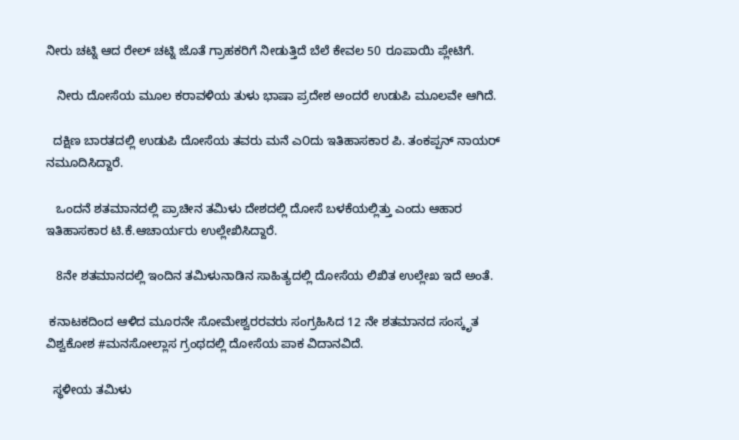ನೀರು ಚಟ್ನಿ ಆದ ರೇಲ್ ಚಟ್ನಿ ಜೊತೆ ಗ್ರಾಹಕರಿಗೆ ನೀಡುತ್ತಿದೆ ಬೆಲೆ ಕೇವಲ 50 ರೂಪಾಯಿ ಪ್ಲೇಟಿಗೆ.

   ನೀರು ದೋಸೆಯ ಮೂಲ ಕರಾವಳಿಯ ತುಳು ಭಾಷಾ ಪ್ರದೇಶ ಅಂದರೆ ಉಡುಪಿ ಮೂಲವೇ ಆಗಿದೆ.

  ದಕ್ಷಿಣ ಬಾರತದಲ್ಲಿ ಉಡುಪಿ ದೋಸೆಯ ತವರು ಮನೆ ಎ೦ದು ಇತಿಹಾಸಕಾರ ಪಿ. ತಂಕಪ್ಪನ್ ನಾಯರ್ ನಮೂದಿಸಿದ್ದಾರೆ.

   ಒಂದನೆ ಶತಮಾನದಲ್ಲಿ ಪ್ರಾಚೀನ ತಮಿಳು ದೇಶದಲ್ಲಿ ದೋಸೆ ಬಳಕೆಯಲ್ಲಿತ್ತು ಎಂದು ಆಹಾರ ಇತಿಹಾಸಕಾರ ಟಿ.ಕೆ.ಆಚಾರ್ಯರು ಉಲ್ಲೇಖಿಸಿದ್ದಾರೆ.

   8ನೇ ಶತಮಾನದಲ್ಲಿ ಇಂದಿನ ತಮಿಳುನಾಡಿನ ಸಾಹಿತ್ಯದಲ್ಲಿ ದೋಸೆಯ ಲಿಖಿತ ಉಲ್ಲೇಖ ಇದೆ ಅಂತೆ.

 ಕನಾಟಕದಿಂದ ಆಳಿದ ಮೂರನೇ ಸೋಮೇಶ್ವರರವರು ಸಂಗ್ರಹಿಸಿದ 12 ನೇ ಶತಮಾನದ ಸಂಸ್ಕೃತ ವಿಶ್ವಕೋಶ #ಮನಸೋಲ್ಲಾಸ ಗ್ರಂಥದಲ್ಲಿ ದೋಸೆಯ ಪಾಕ ವಿದಾನವಿದೆ.

  ಸ್ಥಳೀಯ ತಮಿಳು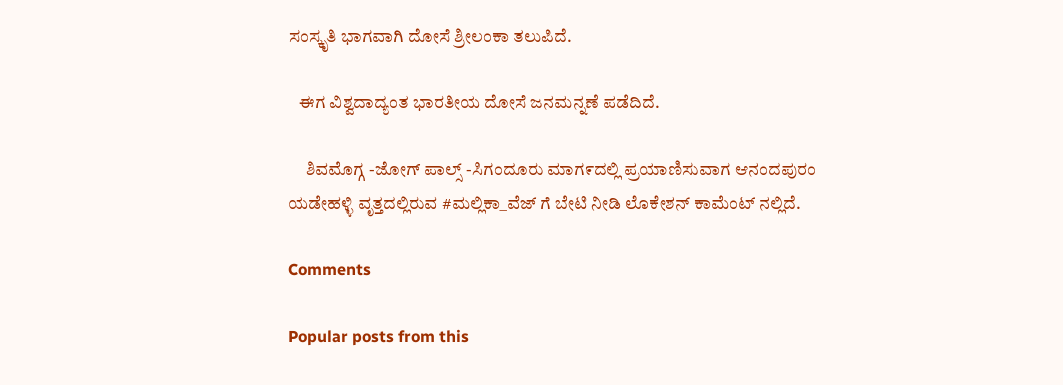ಸಂಸ್ಕೃತಿ ಭಾಗವಾಗಿ ದೋಸೆ ಶ್ರೀಲಂಕಾ ತಲುಪಿದೆ.

   ಈಗ ವಿಶ್ವದಾದ್ಯಂತ ಭಾರತೀಯ ದೋಸೆ ಜನಮನ್ನಣೆ ಪಡೆದಿದೆ.

     ಶಿವಮೊಗ್ಗ -ಜೋಗ್ ಪಾಲ್ಸ್ -ಸಿಗಂದೂರು ಮಾಗ೯ದಲ್ಲಿ ಪ್ರಯಾಣಿಸುವಾಗ ಆನಂದಪುರಂ ಯಡೇಹಳ್ಳಿ ವೃತ್ತದಲ್ಲಿರುವ #ಮಲ್ಲಿಕಾ_ವೆಜ್ ಗೆ ಬೇಟಿ ನೀಡಿ ಲೊಕೇಶನ್ ಕಾಮೆಂಟ್ ನಲ್ಲಿದೆ.

Comments

Popular posts from this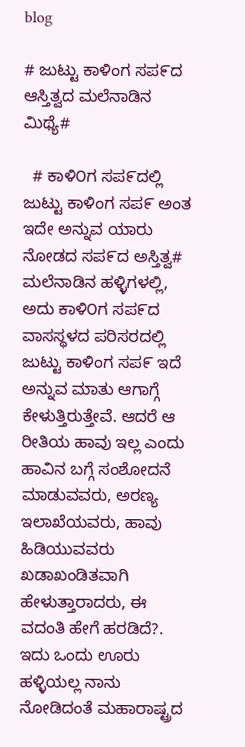blog

# ಜುಟ್ಟು ಕಾಳಿಂಗ ಸಪ೯ದ ಆಸ್ತಿತ್ವದ ಮಲೆನಾಡಿನ ಮಿಥ್ಯೆ#

  # ಕಾಳಿ೦ಗ ಸಪ೯ದಲ್ಲಿ ಜುಟ್ಟು ಕಾಳಿಂಗ ಸಪ೯ ಅಂತ ಇದೇ ಅನ್ನುವ ಯಾರು ನೋಡದ ಸಪ೯ದ ಅಸ್ತಿತ್ವ#    ಮಲೆನಾಡಿನ ಹಳ್ಳಿಗಳಲ್ಲಿ, ಅದು ಕಾಳಿ೦ಗ ಸಪ೯ದ ವಾಸಸ್ಥಳದ ಪರಿಸರದಲ್ಲಿ ಜುಟ್ಟು ಕಾಳಿಂಗ ಸಪ೯ ಇದೆ ಅನ್ನುವ ಮಾತು ಆಗಾಗ್ಗೆ ಕೇಳುತ್ತಿರುತ್ತೇವೆ. ಆದರೆ ಆ ರೀತಿಯ ಹಾವು ಇಲ್ಲ ಎಂದು ಹಾವಿನ ಬಗ್ಗೆ ಸಂಶೋದನೆ ಮಾಡುವವರು, ಅರಣ್ಯ ಇಲಾಖೆಯವರು, ಹಾವು ಹಿಡಿಯುವವರು ಖಡಾಖಂಡಿತವಾಗಿ ಹೇಳುತ್ತಾರಾದರು, ಈ ವದಂತಿ ಹೇಗೆ ಹರಡಿದೆ?.    ಇದು ಒಂದು ಊರು ಹಳ್ಳಿಯಲ್ಲ ನಾನು ನೋಡಿದಂತೆ ಮಹಾರಾಷ್ಟ್ರದ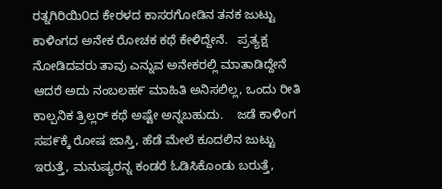ರತ್ನಗಿರಿಯಿ೦ದ ಕೇರಳದ ಕಾಸರಗೋಡಿನ ತನಕ ಜುಟ್ಟು ಕಾಳಿಂಗದ ಅನೇಕ ರೋಚಕ ಕಥೆ ಕೇಳಿದ್ದೇನೆ.   ಪ್ರತ್ಯಕ್ಷ ನೋಡಿದವರು ತಾವು ಎನ್ನುವ ಅನೇಕರಲ್ಲಿ ಮಾತಾಡಿದ್ದೇನೆ ಆದರೆ ಅದು ನಂಬಲಹ೯ ಮಾಹಿತಿ ಅನಿಸಲಿಲ್ಲ, ಒಂದು ರೀತಿ ಕಾಲ್ಪನಿಕ ತ್ರಿಲ್ಲರ್ ಕಥೆ ಅಷ್ಟೇ ಅನ್ನಬಹುದು.    ಜಡೆ ಕಾಳಿಂಗ ಸಪ೯ಕ್ಕೆ ರೋಷ ಜಾಸ್ತಿ, ಹೆಡೆ ಮೇಲೆ ಕೂದಲಿನ ಜುಟ್ಟು ಇರುತ್ತೆ, ಮನುಷ್ಯರನ್ನ ಕಂಡರೆ ಓಡಿಸಿಕೊಂಡು ಬರುತ್ತೆ,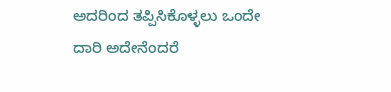ಅದರಿಂದ ತಪ್ಪಿಸಿಕೊಳ್ಳಲು ಒಂದೇ ದಾರಿ ಅದೇನೆಂದರೆ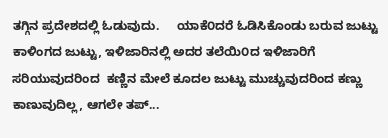ತಗ್ಗಿನ ಪ್ರದೇಶದಲ್ಲಿ ಓಡುವುದು.     ಯಾಕೆ೦ದರೆ ಓಡಿಸಿಕೊಂಡು ಬರುವ ಜುಟ್ಟು ಕಾಳಿಂಗದ ಜುಟ್ಟು, ಇಳಿಜಾರಿನಲ್ಲಿ ಅದರ ತಲೆಯಿ೦ದ ಇಳಿಜಾರಿಗೆ ಸರಿಯುವುದರಿಂದ  ಕಣ್ಣಿನ ಮೇಲೆ ಕೂದಲ ಜುಟ್ಟು ಮುಚ್ಚುವುದರಿಂದ ಕಣ್ಣು ಕಾಣುವುದಿಲ್ಲ, ಆಗಲೇ ತಪ್...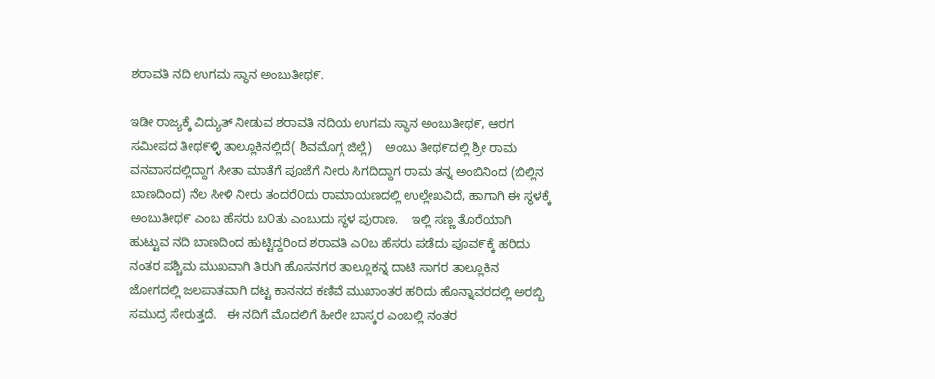ಶರಾವತಿ ನದಿ ಉಗಮ ಸ್ಥಾನ ಅಂಬುತೀಥ೯.

ಇಡೀ ರಾಜ್ಯಕ್ಕೆ ವಿದ್ಯುತ್ ನೀಡುವ ಶರಾವತಿ ನದಿಯ ಉಗಮ ಸ್ಥಾನ ಅಂಬುತೀಥ೯, ಆರಗ ಸಮೀಪದ ತೀಥ೯ಳ್ಳಿ ತಾಲ್ಲೂಕಿನಲ್ಲಿದೆ( ಶಿವಮೊಗ್ಗ ಜಿಲ್ಲೆ)    ಅಂಬು ತೀಥ೯ದಲ್ಲಿ ಶ್ರೀ ರಾಮ ವನವಾಸದಲ್ಲಿದ್ದಾಗ ಸೀತಾ ಮಾತೆಗೆ ಪೂಜೆಗೆ ನೀರು ಸಿಗದಿದ್ದಾಗ ರಾಮ ತನ್ನ ಅಂಬಿನಿಂದ (ಬಿಲ್ಲಿನ ಬಾಣದಿಂದ) ನೆಲ ಸೀಳಿ ನೀರು ತಂದರೆ೦ದು ರಾಮಾಯಣದಲ್ಲಿ ಉಲ್ಲೇಖವಿದೆ, ಹಾಗಾಗಿ ಈ ಸ್ಥಳಕ್ಕೆ ಅಂಬುತೀಥ೯ ಎಂಬ ಹೆಸರು ಬ೦ತು ಎಂಬುದು ಸ್ಥಳ ಪುರಾಣ.    ಇಲ್ಲಿ ಸಣ್ಣ ತೊರೆಯಾಗಿ ಹುಟ್ಟುವ ನದಿ ಬಾಣದಿಂದ ಹುಟ್ಟಿದ್ದರಿಂದ ಶರಾವತಿ ಎ೦ಬ ಹೆಸರು ಪಡೆದು ಪೂವ೯ಕ್ಕೆ ಹರಿದು ನಂತರ ಪಶ್ಚಿಮ ಮುಖವಾಗಿ ತಿರುಗಿ ಹೊಸನಗರ ತಾಲ್ಲೂಕನ್ನ ದಾಟಿ ಸಾಗರ ತಾಲ್ಲೂಕಿನ ಜೋಗದಲ್ಲಿ ಜಲಪಾತವಾಗಿ ದಟ್ಟ ಕಾನನದ ಕಣಿವೆ ಮುಖಾಂತರ ಹರಿದು ಹೊನ್ನಾವರದಲ್ಲಿ ಅರಬ್ಬಿ ಸಮುದ್ರ ಸೇರುತ್ತದೆ.   ಈ ನದಿಗೆ ಮೊದಲಿಗೆ ಹೀರೇ ಬಾಸ್ಕರ ಎಂಬಲ್ಲಿ ನಂತರ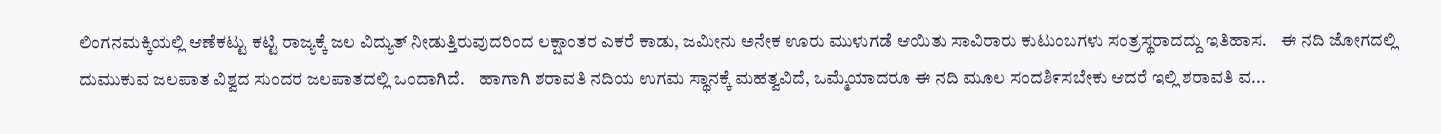ಲಿಂಗನಮಕ್ಕಿಯಲ್ಲಿ ಆಣೆಕಟ್ಟು ಕಟ್ಟಿ ರಾಜ್ಯಕ್ಕೆ ಜಲ ವಿದ್ಯುತ್ ನೀಡುತ್ತಿರುವುದರಿಂದ ಲಕ್ಷಾಂತರ ಎಕರೆ ಕಾಡು, ಜಮೀನು ಅನೇಕ ಊರು ಮುಳುಗಡೆ ಆಯಿತು ಸಾವಿರಾರು ಕುಟುಂಬಗಳು ಸಂತ್ರಸ್ಥರಾದದ್ದು ಇತಿಹಾಸ.    ಈ ನದಿ ಜೋಗದಲ್ಲಿ ದುಮುಕುವ ಜಲಪಾತ ವಿಶ್ವದ ಸುಂದರ ಜಲಪಾತದಲ್ಲಿ ಒಂದಾಗಿದೆ.    ಹಾಗಾಗಿ ಶರಾವತಿ ನದಿಯ ಉಗಮ ಸ್ಥಾನಕ್ಕೆ ಮಹತ್ವವಿದೆ, ಒಮ್ಮೆಯಾದರೂ ಈ ನದಿ ಮೂಲ ಸಂದಶಿ೯ಸಬೇಕು ಆದರೆ ಇಲ್ಲಿ ಶರಾವತಿ ವ...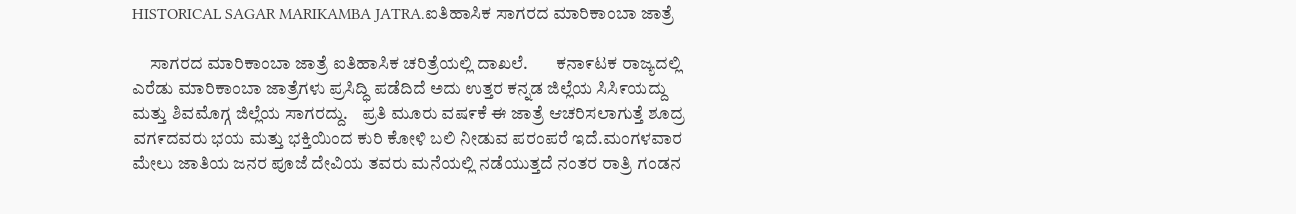HISTORICAL SAGAR MARIKAMBA JATRA.ಐತಿಹಾಸಿಕ ಸಾಗರದ ಮಾರಿಕಾಂಬಾ ಜಾತ್ರೆ

     ಸಾಗರದ ಮಾರಿಕಾಂಬಾ ಜಾತ್ರೆ ಐತಿಹಾಸಿಕ ಚರಿತ್ರೆಯಲ್ಲಿ ದಾಖಲೆ.        ಕನಾ೯ಟಕ ರಾಜ್ಯದಲ್ಲಿ ಎರೆಡು ಮಾರಿಕಾಂಬಾ ಜಾತ್ರೆಗಳು ಪ್ರಸಿದ್ಧಿ ಪಡೆದಿದೆ ಅದು ಉತ್ತರ ಕನ್ನಡ ಜಿಲ್ಲೆಯ ಸಿಸಿ೯ಯದ್ದು ಮತ್ತು ಶಿವಮೊಗ್ಗ ಜಿಲ್ಲೆಯ ಸಾಗರದ್ದು.    ಪ್ರತಿ ಮೂರು ವಷ೯ಕೆ ಈ ಜಾತ್ರೆ ಆಚರಿಸಲಾಗುತ್ತೆ ಶೂದ್ರ ವಗ೯ದವರು ಭಯ ಮತ್ತು ಭಕ್ತಿಯಿಂದ ಕುರಿ ಕೋಳಿ ಬಲಿ ನೀಡುವ ಪರಂಪರೆ ಇದೆ.ಮಂಗಳವಾರ ಮೇಲು ಜಾತಿಯ ಜನರ ಪೂಜೆ ದೇವಿಯ ತವರು ಮನೆಯಲ್ಲಿ ನಡೆಯುತ್ತದೆ ನಂತರ ರಾತ್ರಿ ಗಂಡನ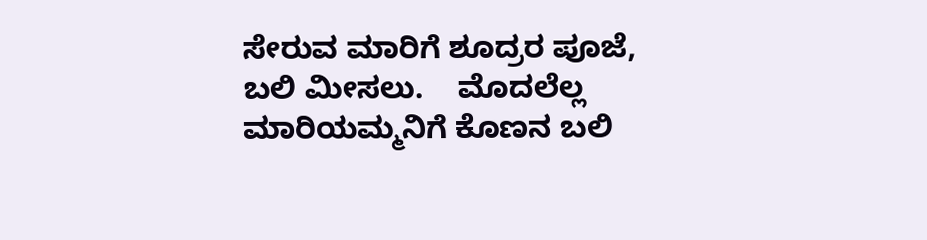ಸೇರುವ ಮಾರಿಗೆ ಶೂದ್ರರ ಪೂಜೆ, ಬಲಿ ಮೀಸಲು.    ಮೊದಲೆಲ್ಲ ಮಾರಿಯಮ್ಮನಿಗೆ ಕೊಣನ ಬಲಿ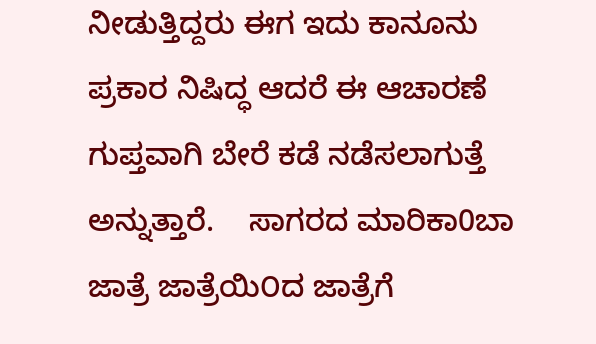ನೀಡುತ್ತಿದ್ದರು ಈಗ ಇದು ಕಾನೂನು ಪ್ರಕಾರ ನಿಷಿದ್ಧ ಆದರೆ ಈ ಆಚಾರಣೆ ಗುಪ್ತವಾಗಿ ಬೇರೆ ಕಡೆ ನಡೆಸಲಾಗುತ್ತೆ ಅನ್ನುತ್ತಾರೆ.    ಸಾಗರದ ಮಾರಿಕಾ0ಬಾ ಜಾತ್ರೆ ಜಾತ್ರೆಯಿ೦ದ ಜಾತ್ರೆಗೆ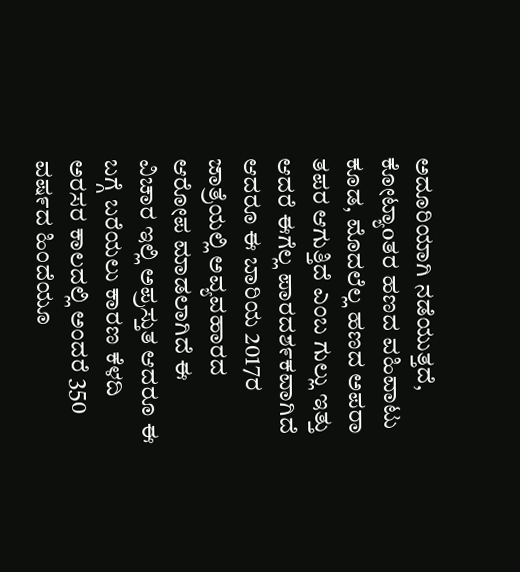ಅದೂರಿಯಾಗಿ ನಡೆಯುತ್ತದೆ, ಕೋಟ್ಯಾoತರ ಹಣದ ವಹಿವಾಟು ಕೂಡ, ಮೊದಲೆಲ್ಲ ಹಣದ ಅಪರಾ ತಪರ ಆಗುತ್ತಿದೆ ಎಂಬ ಗುಲ್ಲು ಇತ್ತು ಆದರೆ ಈಗೆಲ್ಲ ಪಾರದಶ೯ಕವಾಗಿದೆ ಆದರೂ ಈ ಬಾರಿಯ 2017ರ ಜಾತ್ರೆಯಲ್ಲಿ ಅವ್ಯವಹಾರದ ಆರೋಪ ಮಾಡಲಾಗಿದೆ ಈ ವಿಚಾರ ಇಲ್ಲಿ ಅಪ್ರಸ್ತುತ ಆದರೂ ಈ ಬಗ್ಗೆ ಬರೆಯಲು ಕಾರಣ ಕೆಳದಿ ಅರಸರ ಕಾಲದಲ್ಲಿ ಅಂದರೆ 350 ವಷ೯ದ ಹಿಂದೆಯೂ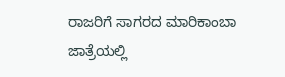ರಾಜರಿಗೆ ಸಾಗರದ ಮಾರಿಕಾಂಬಾ ಜಾತ್ರೆಯಲ್ಲಿ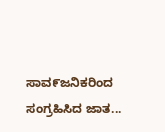ಸಾವ೯ಜನಿಕರಿಂದ ಸಂಗ್ರಹಿಸಿದ ಜಾತ...